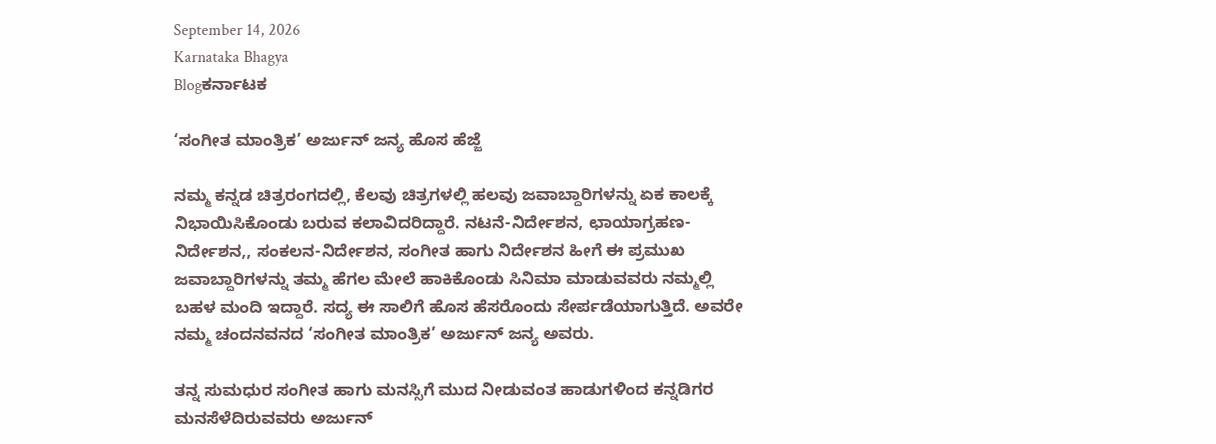September 14, 2026
Karnataka Bhagya
Blogಕರ್ನಾಟಕ

‘ಸಂಗೀತ ಮಾಂತ್ರಿಕ’ ಅರ್ಜುನ್ ಜನ್ಯ ಹೊಸ ಹೆಜ್ಜೆ

ನಮ್ಮ ಕನ್ನಡ ಚಿತ್ರರಂಗದಲ್ಲಿ, ಕೆಲವು ಚಿತ್ರಗಳಲ್ಲಿ ಹಲವು ಜವಾಬ್ದಾರಿಗಳನ್ನು ಏಕ ಕಾಲಕ್ಕೆ ನಿಭಾಯಿಸಿಕೊಂಡು ಬರುವ ಕಲಾವಿದರಿದ್ದಾರೆ. ನಟನೆ-ನಿರ್ದೇಶನ, ಛಾಯಾಗ್ರಹಣ-ನಿರ್ದೇಶನ,, ಸಂಕಲನ-ನಿರ್ದೇಶನ, ಸಂಗೀತ ಹಾಗು ನಿರ್ದೇಶನ ಹೀಗೆ ಈ ಪ್ರಮುಖ ಜವಾಬ್ದಾರಿಗಳನ್ನು ತಮ್ಮ ಹೆಗಲ ಮೇಲೆ ಹಾಕಿಕೊಂಡು ಸಿನಿಮಾ ಮಾಡುವವರು ನಮ್ಮಲ್ಲಿ ಬಹಳ ಮಂದಿ ಇದ್ದಾರೆ. ಸದ್ಯ ಈ ಸಾಲಿಗೆ ಹೊಸ ಹೆಸರೊಂದು ಸೇರ್ಪಡೆಯಾಗುತ್ತಿದೆ. ಅವರೇ ನಮ್ಮ ಚಂದನವನದ ‘ಸಂಗೀತ ಮಾಂತ್ರಿಕ’ ಅರ್ಜುನ್ ಜನ್ಯ ಅವರು.

ತನ್ನ ಸುಮಧುರ ಸಂಗೀತ ಹಾಗು ಮನಸ್ಸಿಗೆ ಮುದ ನೀಡುವಂತ ಹಾಡುಗಳಿಂದ ಕನ್ನಡಿಗರ ಮನಸೆಳೆದಿರುವವರು ಅರ್ಜುನ್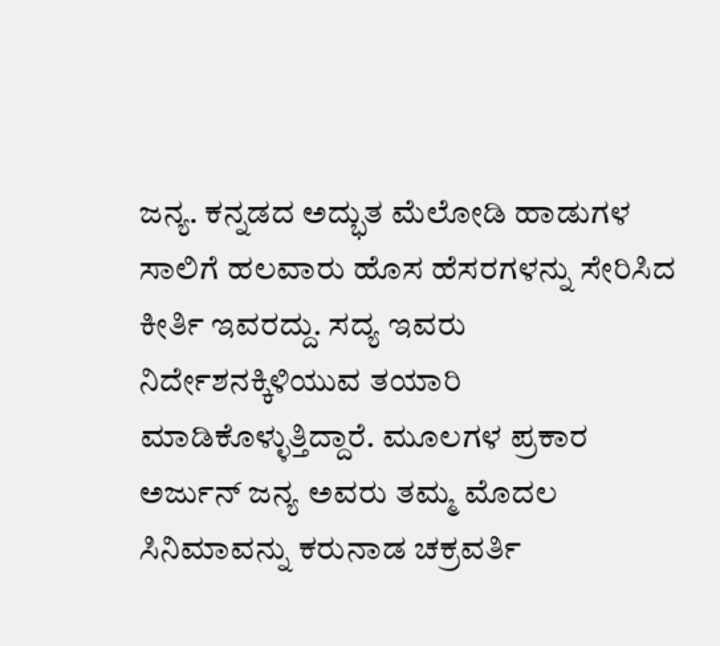ಜನ್ಯ. ಕನ್ನಡದ ಅದ್ಭುತ ಮೆಲೋಡಿ ಹಾಡುಗಳ ಸಾಲಿಗೆ ಹಲವಾರು ಹೊಸ ಹೆಸರಗಳನ್ನು ಸೇರಿಸಿದ ಕೀರ್ತಿ ಇವರದ್ದು. ಸದ್ಯ ಇವರು ನಿರ್ದೇಶನಕ್ಕಿಳಿಯುವ ತಯಾರಿ ಮಾಡಿಕೊಳ್ಳುತ್ತಿದ್ದಾರೆ. ಮೂಲಗಳ ಪ್ರಕಾರ ಅರ್ಜುನ್ ಜನ್ಯ ಅವರು ತಮ್ಮ ಮೊದಲ ಸಿನಿಮಾವನ್ನು ಕರುನಾಡ ಚಕ್ರವರ್ತಿ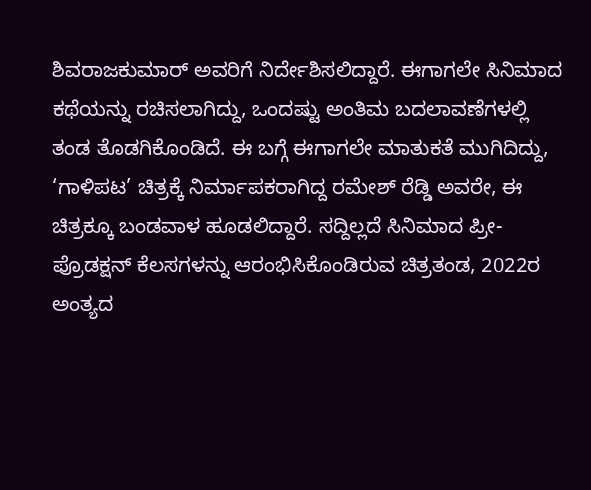ಶಿವರಾಜಕುಮಾರ್ ಅವರಿಗೆ ನಿರ್ದೇಶಿಸಲಿದ್ದಾರೆ. ಈಗಾಗಲೇ ಸಿನಿಮಾದ ಕಥೆಯನ್ನು ರಚಿಸಲಾಗಿದ್ದು, ಒಂದಷ್ಟು ಅಂತಿಮ ಬದಲಾವಣೆಗಳಲ್ಲಿ ತಂಡ ತೊಡಗಿಕೊಂಡಿದೆ. ಈ ಬಗ್ಗೆ ಈಗಾಗಲೇ ಮಾತುಕತೆ ಮುಗಿದಿದ್ದು, ‘ಗಾಳಿಪಟ’ ಚಿತ್ರಕ್ಕೆ ನಿರ್ಮಾಪಕರಾಗಿದ್ದ ರಮೇಶ್ ರೆಡ್ಡಿ ಅವರೇ, ಈ ಚಿತ್ರಕ್ಕೂ ಬಂಡವಾಳ ಹೂಡಲಿದ್ದಾರೆ. ಸದ್ದಿಲ್ಲದೆ ಸಿನಿಮಾದ ಪ್ರೀ-ಪ್ರೊಡಕ್ಷನ್ ಕೆಲಸಗಳನ್ನು ಆರಂಭಿಸಿಕೊಂಡಿರುವ ಚಿತ್ರತಂಡ, 2022ರ ಅಂತ್ಯದ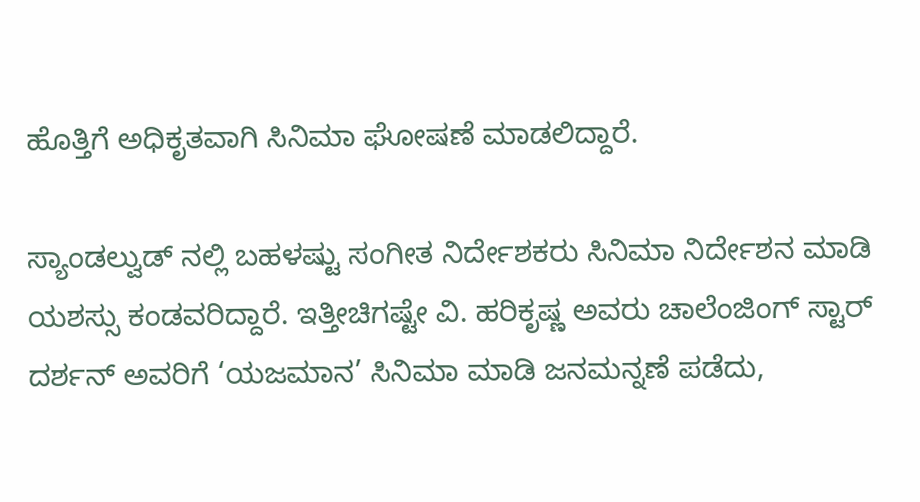ಹೊತ್ತಿಗೆ ಅಧಿಕೃತವಾಗಿ ಸಿನಿಮಾ ಘೋಷಣೆ ಮಾಡಲಿದ್ದಾರೆ.

ಸ್ಯಾಂಡಲ್ವುಡ್ ನಲ್ಲಿ ಬಹಳಷ್ಟು ಸಂಗೀತ ನಿರ್ದೇಶಕರು ಸಿನಿಮಾ ನಿರ್ದೇಶನ ಮಾಡಿ ಯಶಸ್ಸು ಕಂಡವರಿದ್ದಾರೆ. ಇತ್ತೀಚಿಗಷ್ಟೇ ವಿ. ಹರಿಕೃಷ್ಣ ಅವರು ಚಾಲೆಂಜಿಂಗ್ ಸ್ಟಾರ್ ದರ್ಶನ್ ಅವರಿಗೆ ‘ಯಜಮಾನ’ ಸಿನಿಮಾ ಮಾಡಿ ಜನಮನ್ನಣೆ ಪಡೆದು,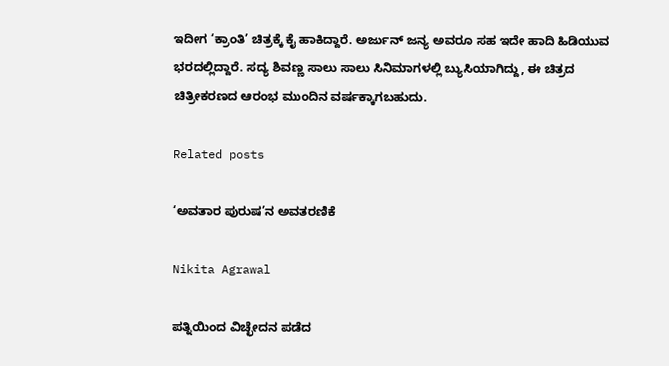ಇದೀಗ ‘ಕ್ರಾಂತಿ’ ಚಿತ್ರಕ್ಕೆ ಕೈ ಹಾಕಿದ್ದಾರೆ. ಅರ್ಜುನ್ ಜನ್ಯ ಅವರೂ ಸಹ ಇದೇ ಹಾದಿ ಹಿಡಿಯುವ ಭರದಲ್ಲಿದ್ದಾರೆ. ಸದ್ಯ ಶಿವಣ್ಣ ಸಾಲು ಸಾಲು ಸಿನಿಮಾಗಳಲ್ಲಿ ಬ್ಯುಸಿಯಾಗಿದ್ದು, ಈ ಚಿತ್ರದ ಚಿತ್ರೀಕರಣದ ಆರಂಭ ಮುಂದಿನ ವರ್ಷಕ್ಕಾಗಬಹುದು.

Related posts

‘ಅವತಾರ ಪುರುಷ’ನ ಅವತರಣಿಕೆ

Nikita Agrawal

ಪತ್ನಿಯಿಂದ ವಿಚ್ಛೇದನ ಪಡೆದ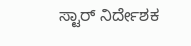ಸ್ಟಾರ್ ನಿರ್ದೇಶಕ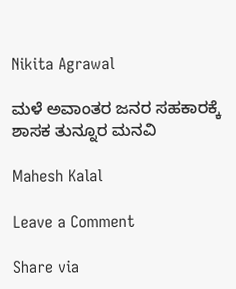Nikita Agrawal

ಮಳೆ ಅವಾಂತರ ಜನರ ಸಹಕಾರಕ್ಕೆ ಶಾಸಕ ತುನ್ನೂರ ಮನವಿ

Mahesh Kalal

Leave a Comment

Share via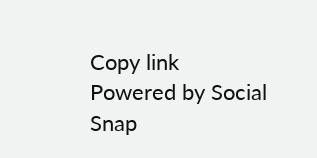Copy link
Powered by Social Snap